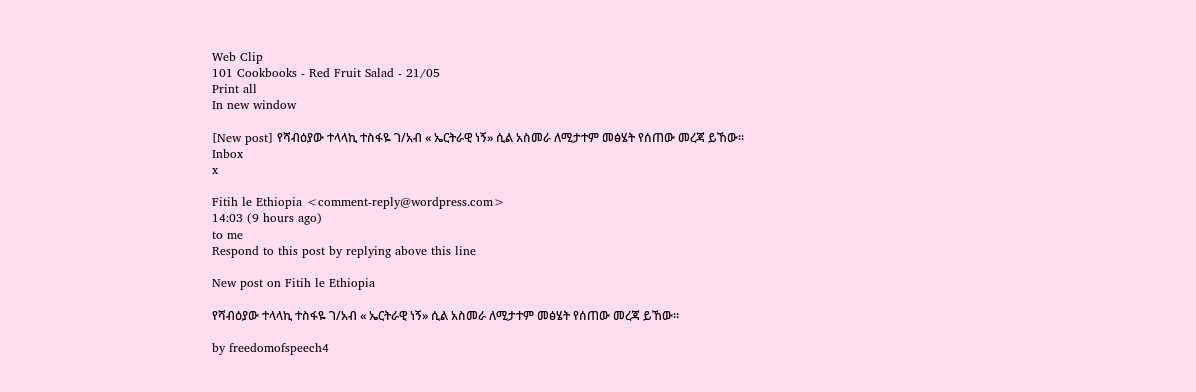Web Clip
101 Cookbooks - Red Fruit Salad - 21/05
Print all
In new window

[New post] የሻብዕያው ተላላኪ ተስፋዬ ገ/አብ « ኤርትራዊ ነኝ» ሲል አስመራ ለሚታተም መፅሄት የሰጠው መረጃ ይኸው።
Inbox
x

Fitih le Ethiopia <comment-reply@wordpress.com>
14:03 (9 hours ago)
to me
Respond to this post by replying above this line

New post on Fitih le Ethiopia

የሻብዕያው ተላላኪ ተስፋዬ ገ/አብ « ኤርትራዊ ነኝ» ሲል አስመራ ለሚታተም መፅሄት የሰጠው መረጃ ይኸው።

by freedomofspeech4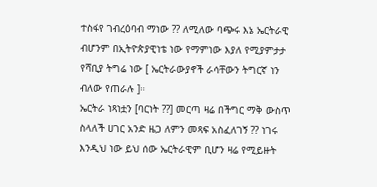ተስፋየ ገብረዕባብ ማነው ?? ለሚለው ባጭሩ እኔ ኤርትራዊ ብሆንም በኢትዮጵያዊነቴ ነው የማምነው እያለ የሚያምታታ የሻቢያ ትግሬ ነው [ ኤርትራውያኖች ራሳቸውን ትግርኛ ነን ብለው የጠራሉ ]።
ኤርትራ ነጻነቷን [ባርነት ??] መርጣ ዛሬ በችግር ማቅ ውስጥ ስላለች ሀገር አንድ ዜጋ ለምን መጻፍ አስፈለገኝ ?? ነገሩ እንዲህ ነው ይህ ሰው ኤርትራዊም ቢሆን ዛሬ የሚይዙት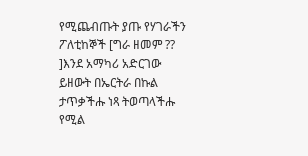የሚጨብጡት ያጡ የሃገራችን ፖለቲከኞች [ግራ ዘመም ?? ]እንደ አማካሪ አድርገው ይዘውት በኤርትራ በኩል ታጥቃችሑ ነጻ ትወጣላችሑ የሚል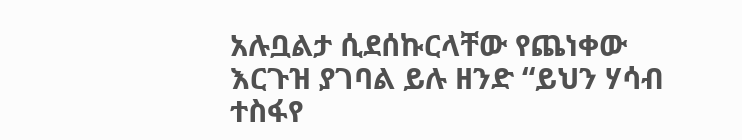አሉቧልታ ሲደሰኩርላቸው የጨነቀው እርጉዝ ያገባል ይሉ ዘንድ “ይህን ሃሳብ ተስፋየ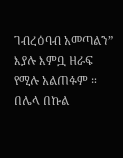ገብረዕባብ አመጣልን” እያሉ እምቧ ዘራፍ የሚሉ አልጠፉም ። በሌላ በኩል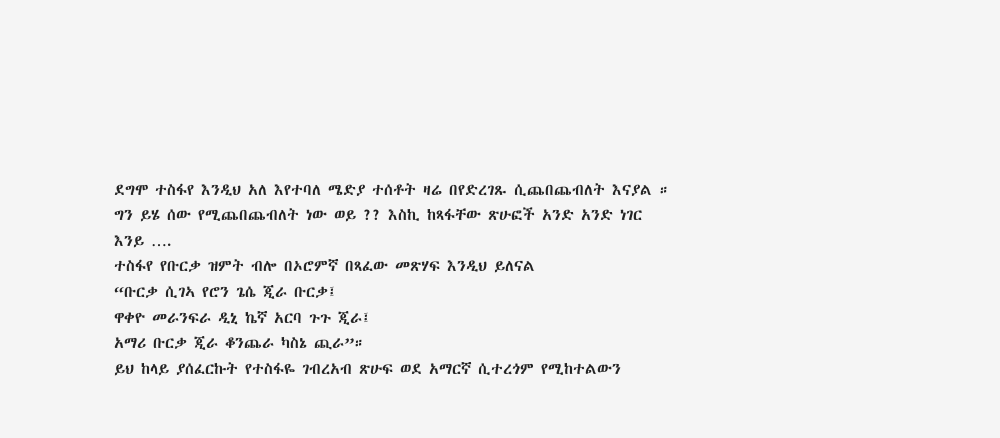ደግሞ ተስፋየ እንዲህ አለ እየተባለ ሜድያ ተሰቶት ዛሬ በየድረገጹ ሲጨበጨብለት እናያል ።
ግን ይሄ ሰው የሚጨበጨብለት ነው ወይ ?? እስኪ ከጻፋቸው ጽሁፎች አንድ አንድ ነገር እንይ ….
ተስፋየ የቡርቃ ዝምት ብሎ በኦሮምኛ በጻፈው መጽሃፍ እንዲህ ይለናል
“ቡርቃ ሲገኣ የሮን ጌሴ ጂራ ቡርቃ፤
ዋቀዮ መራንፍራ ዲኒ ኬኛ አርባ ጉጉ ጂራ፤
አማሪ ቡርቃ ጂራ ቆንጨራ ካስኔ ጪራ”።
ይህ ከላይ ያሰፈርኩት የተስፋዬ ገብረአብ ጽሁፍ ወደ አማርኛ ሲተረጎም የሚከተልውን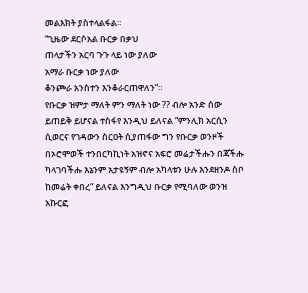መልእክት ያስተላልፋል።
“ጊዜው ደርሶአል ቡርቃ በቃህ
ጠላታችን አርባ ጉጉ ላይ ነው ያለው
አማራ ቡርቃ ነው ያለው
ቆንጮራ አንስተን እንቆራርጠዋለን”።
የቡርቃ ዝምታ ማለት ምን ማለት ነው ?? ብሎ አንድ ሰው ይጠይቅ ይሆናል ተስፋየ እንዲህ ይለናል “ምንሊክ አርሲን ሲወርና የገዳውን ስርዐት ሲያጠፋው ግን የቡርቃ ወንዞች በኦሮሞወች ተንበርካኪነት አዝኖና አፍሮ መሬታችሑን በጃችሑ ካላገባችሑ እኔንም አታዩኝም ብሎ አካላቱን ሁሉ እንደዘንዶ ስቦ ከመሬት ቀበረ” ይለናል እንግዲህ ቡርቃ የሚባለው ወንዝ አኩርፎ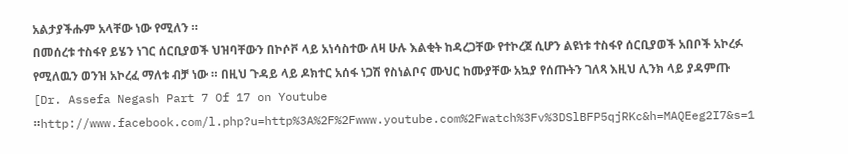አልታያችሑም አላቸው ነው የሚለን ።
በመሰረቱ ተስፋየ ይሄን ነገር ሰርቢያወች ህዝባቸውን በኮሶቮ ላይ አነሳስተው ለዛ ሁሉ እልቂት ከዳረጋቸው የተኮረጀ ሲሆን ልዩነቱ ተስፋየ ሰርቢያወች አበቦች አኮረፉ የሚለዉን ወንዝ አኮረፈ ማለቱ ብቻ ነው ። በዚህ ጉዳይ ላይ ዶክተር አሰፋ ነጋሽ የስነልቦና ሙህር ከሙያቸው አኳያ የሰጡትን ገለጻ እዚህ ሊንክ ላይ ያዳምጡ [Dr. Assefa Negash Part 7 Of 17 on Youtube ።http://www.facebook.com/l.php?u=http%3A%2F%2Fwww.youtube.com%2Fwatch%3Fv%3DSlBFP5qjRKc&h=MAQEeg2I7&s=1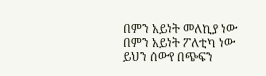በምን አይነት መለኪያ ነው በምን አይነት ፖለቲካ ነው ይህን ሰውየ በጭፍን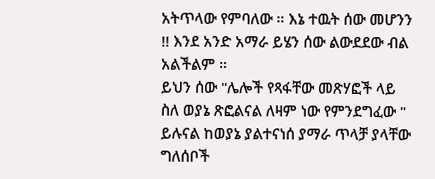አትጥላው የምባለው ። እኔ ተዉት ሰው መሆንን !! እንደ አንድ አማራ ይሄን ሰው ልውደደው ብል አልችልም ።
ይህን ሰው "ሌሎች የጻፋቸው መጽሃፎች ላይ ስለ ወያኔ ጽፎልናል ለዛም ነው የምንደግፈው " ይሉናል ከወያኔ ያልተናነሰ ያማራ ጥላቻ ያላቸው ግለሰቦች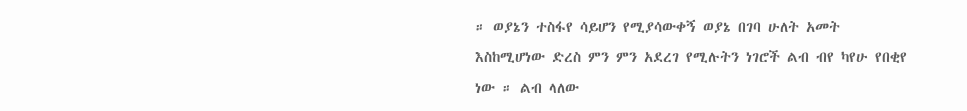። ወያኔን ተስፋየ ሳይሆን የሚያሳውቀኝ ወያኔ በገባ ሁለት አመት እስከሚሆነው ድረስ ምን ምን አደረገ የሚሉትን ነገሮች ልብ ብየ ካየሁ የበቂየ ነው ። ልብ ላለው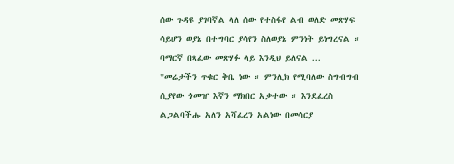ሰው ጉዳዩ ያገባኛል ላለ ሰው የተስፋየ ልብ ወለድ መጽሃፍ ሳይሆን ወያኔ በተግባር ያሳየን ስለወያኔ ምንነት ይነግረናል ። ባማርኛ በጻፈው መጽሃፉ ላይ እንዲህ ይለናል ...
"መሬታችን ጥቁር ቅቤ ነው ። ምንሊክ የሚባለው ስግብግብ ሲያየው ጎመዠ እኛን ማክበር አቃተው ። እንደፈረስ ልጋልባችሑ አለን አሻፈረን አልነው በመሳርያ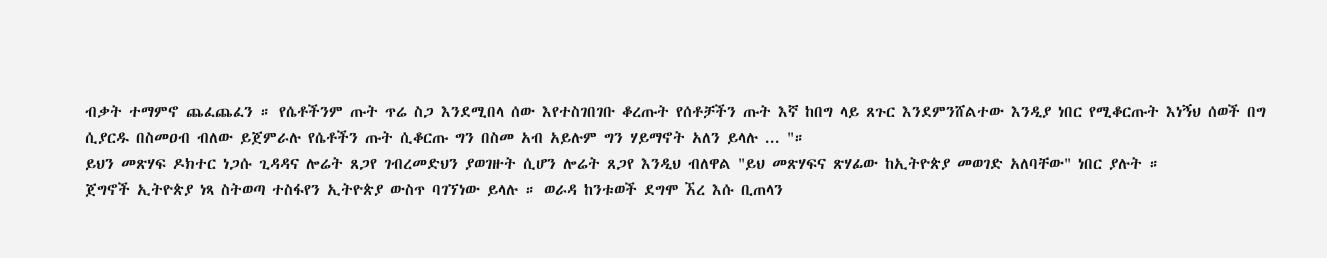ብቃት ተማምኖ ጨፈጨፈን ። የሴቶችንም ጡት ጥሬ ስጋ እንደሚበላ ሰው እየተስገበገቡ ቆረጡት የሰቶቻችን ጡት እኛ ከበግ ላይ ጸጉር እንደምንሸልተው እንዲያ ነበር የሚቆርጡት እነኝህ ሰወች በግ ሲያርዱ በስመዐብ ብለው ይጀምራሉ የሴቶችን ጡት ሲቆርጡ ግን በስመ አብ አይሉም ግን ሃይማኖት አለን ይላሉ ... "።
ይህን መጽሃፍ ዶክተር ነጋሱ ጊዳዳና ሎሬት ጸጋየ ገብረመድህን ያወገዙት ሲሆን ሎሬት ጸጋየ እንዲህ ብለዋል "ይህ መጽሃፍና ጽሃፊው ከኢትዮጵያ መወገድ አለባቸው" ነበር ያሉት ።
ጀግኖች ኢትዮጵያ ነጻ ስትወጣ ተስፋየን ኢትዮጵያ ውስጥ ባገኘነው ይላሉ ። ወራዳ ከንቱወች ደግሞ ኧረ እሱ ቢጠላን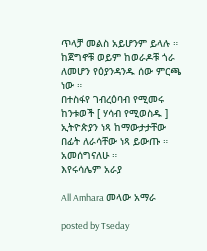ጥላቻ መልስ አይሆንም ይላሉ ።
ከጀግኖቹ ወይም ከወራዶቹ ጎራ ለመሆን የዕያንዳንዱ ሰው ምርጫ ነው ።
በተስፋየ ገብረዕባብ የሚመሩ ከንቱወች [ ሃሳብ የሚወስዱ ] ኢትዮጵያን ነጻ ከማውታታቸው በፊት ለራሳቸው ነጻ ይውጡ ።
አመሰግናለሁ ።
እየሩሳሌም አራያ

All Amhara መላው አማራ

posted by Tseday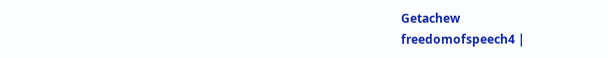Getachew
freedomofspeech4 |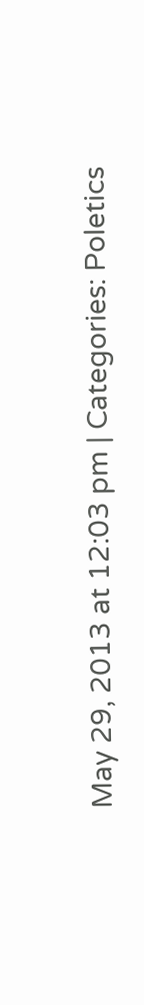May 29, 2013 at 12:03 pm | Categories: Poletics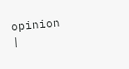opinion |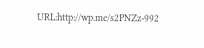URL:http://wp.me/s2PNZz-992